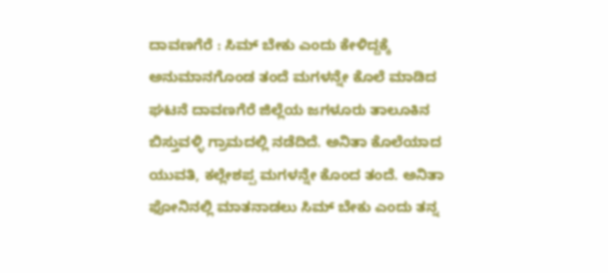ದಾವಣಗೆರೆ : ಸಿಮ್ ಬೇಕು ಎಂದು ಕೇಳಿದ್ದಕ್ಕೆ ಅನುಮಾನಗೊಂಡ ತಂದೆ ಮಗಳನ್ನೇ ಕೊಲೆ ಮಾಡಿದ ಘಟನೆ ದಾವಣಗೆರೆ ಜಿಲ್ಲೆಯ ಜಗಳೂರು ತಾಲೂಕಿನ ಬಿಸ್ತುವಳ್ಳಿ ಗ್ರಾಮದಲ್ಲಿ ನಡೆದಿದೆ. ಅನಿತಾ ಕೊಲೆಯಾದ ಯುವತಿ, ಕಲ್ಲೇಶಪ್ಪ ಮಗಳನ್ನೇ ಕೊಂದ ತಂದೆ. ಅನಿತಾ ಫೋನಿನಲ್ಲಿ ಮಾತನಾಡಲು ಸಿಮ್ ಬೇಕು ಎಂದು ತನ್ನ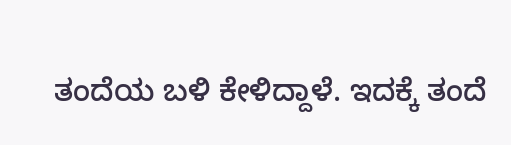ತಂದೆಯ ಬಳಿ ಕೇಳಿದ್ದಾಳೆ. ಇದಕ್ಕೆ ತಂದೆ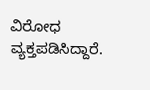ವಿರೋಧ ವ್ಯಕ್ತಪಡಿಸಿದ್ದಾರೆ.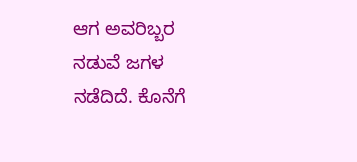ಆಗ ಅವರಿಬ್ಬರ ನಡುವೆ ಜಗಳ ನಡೆದಿದೆ. ಕೊನೆಗೆ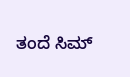ತಂದೆ ಸಿಮ್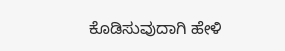ಕೊಡಿಸುವುದಾಗಿ ಹೇಳಿ